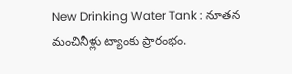New Drinking Water Tank : నూతన మంచినీళ్లు ట్యాంకు ప్రారంభం.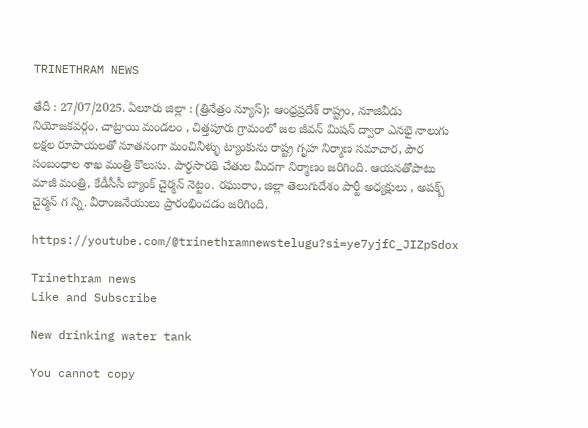TRINETHRAM NEWS

తేదీ : 27/07/2025. ఏలూరు జిల్లా : (త్రినేత్రం న్యూస్); ఆంధ్రప్రదేశ్ రాష్ట్రం, నూజివీడు నియోజకవర్గం, చాట్రాయి మండలం , చిత్తపూరు గ్రామంలో జల జీవన్ మిషన్ ద్వారా ఎనభై నాలుగు లక్షల రూపాయలతో నూతనంగా మంచినీళ్ళు ట్యాంకును రాష్ట్ర గృహ నిర్మాణ సమాచార, పౌర సంబంధాల శాఖ మంత్రి కొలుసు. పార్థసారథి చేతుల మీదగా నిర్మాణం జరిగింది. ఆయనతోపాటు మాజీ మంత్రి, కేడీసీసీ బ్యాంక్ చైర్మన్ నెట్టం. రఘురాం, జిల్లా తెలుగుదేశం పార్టీ అధ్యక్షులు , అపక్బ్ చైర్మన్ గ న్ని. వీరాంజనేయులు ప్రారంభించడం జరిగింది.

https://youtube.com/@trinethramnewstelugu?si=ye7yjfC_JIZpSdox

Trinethram news
Like and Subscribe

New drinking water tank

You cannot copy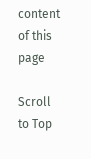content of this page

Scroll to Top